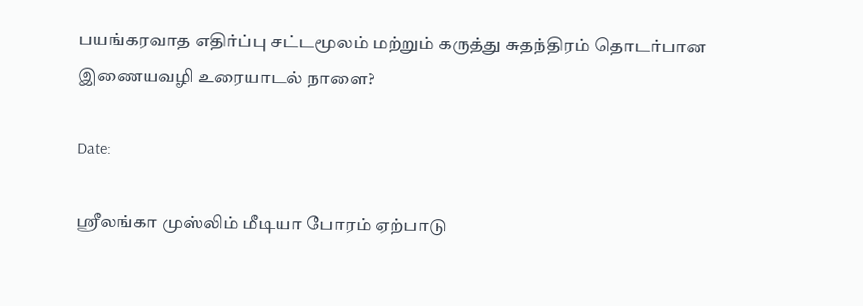பயங்கரவாத எதிர்ப்பு சட்டமூலம் மற்றும் கருத்து சுதந்திரம் தொடர்பான இணையவழி உரையாடல் நாளை?

Date:

ஸ்ரீலங்கா முஸ்லிம் மீடியா போரம் ஏற்பாடு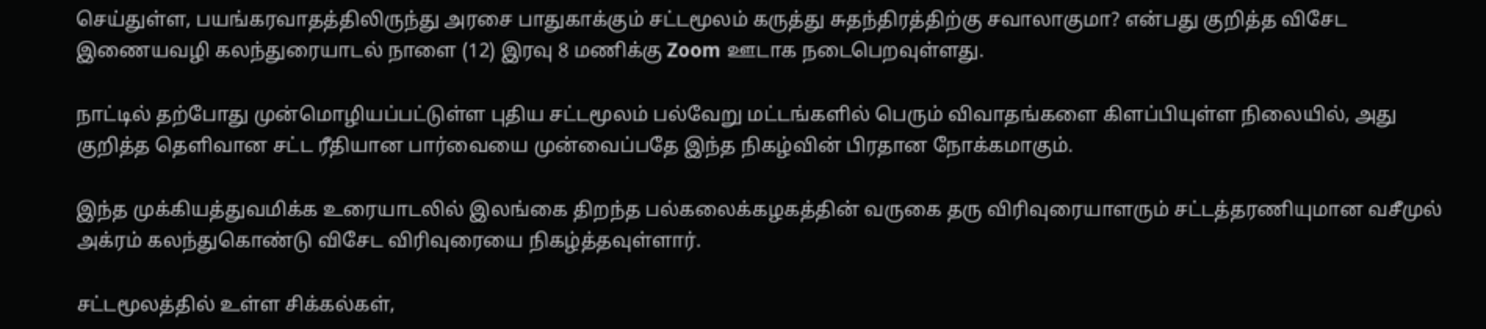செய்துள்ள, பயங்கரவாதத்திலிருந்து அரசை பாதுகாக்கும் சட்டமூலம் கருத்து சுதந்திரத்திற்கு சவாலாகுமா? என்பது குறித்த விசேட இணையவழி கலந்துரையாடல் நாளை (12) இரவு 8 மணிக்கு Zoom ஊடாக நடைபெறவுள்ளது.

நாட்டில் தற்போது முன்மொழியப்பட்டுள்ள புதிய சட்டமூலம் பல்வேறு மட்டங்களில் பெரும் விவாதங்களை கிளப்பியுள்ள நிலையில், அது குறித்த தெளிவான சட்ட ரீதியான பார்வையை முன்வைப்பதே இந்த நிகழ்வின் பிரதான நோக்கமாகும்.

இந்த முக்கியத்துவமிக்க உரையாடலில் இலங்கை திறந்த பல்கலைக்கழகத்தின் வருகை தரு விரிவுரையாளரும் சட்டத்தரணியுமான வசீமுல் அக்ரம் கலந்துகொண்டு விசேட விரிவுரையை நிகழ்த்தவுள்ளார்.

சட்டமூலத்தில் உள்ள சிக்கல்கள்,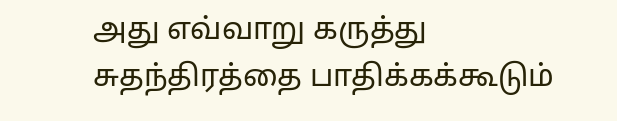அது எவ்வாறு கருத்து சுதந்திரத்தை பாதிக்கக்கூடும்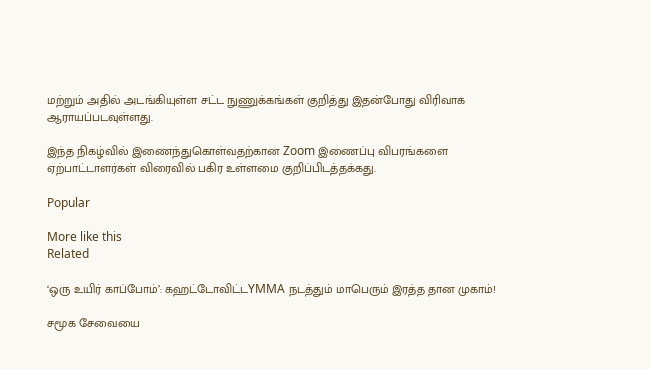மற்றும் அதில் அடங்கியுள்ள சட்ட நுணுக்கங்கள் குறித்து இதன்போது விரிவாக ஆராயப்படவுள்ளது.

இந்த நிகழ்வில் இணைந்துகொள்வதற்கான Zoom இணைப்பு விபரங்களை ஏற்பாட்டாளர்கள் விரைவில் பகிர உள்ளமை குறிப்பிடத்தக்கது.

Popular

More like this
Related

‘ஒரு உயிர் காப்போம்’: கஹட்டோவிட்டYMMA நடத்தும் மாபெரும் இரத்த தான முகாம்!

சமூக சேவையை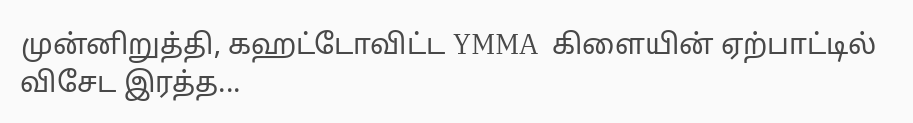முன்னிறுத்தி, கஹட்டோவிட்ட YMMA  கிளையின் ஏற்பாட்டில் விசேட இரத்த...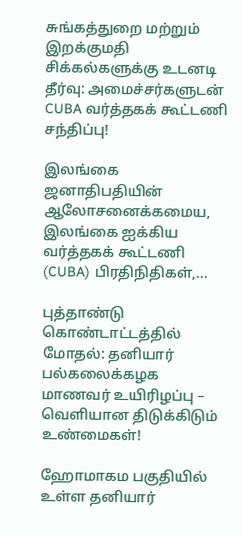சுங்கத்துறை மற்றும் இறக்குமதி சிக்கல்களுக்கு உடனடி தீர்வு: அமைச்சர்களுடன் CUBA வர்த்தகக் கூட்டணி  சந்திப்பு!

இலங்கை ஜனாதிபதியின் ஆலோசனைக்கமைய, இலங்கை ஐக்கிய வர்த்தகக் கூட்டணி (CUBA) பிரதிநிதிகள்,...

புத்தாண்டு கொண்டாட்டத்தில் மோதல்: தனியார் பல்கலைக்கழக மாணவர் உயிரிழப்பு – வெளியான திடுக்கிடும் உண்மைகள்!

ஹோமாகம பகுதியில் உள்ள தனியார்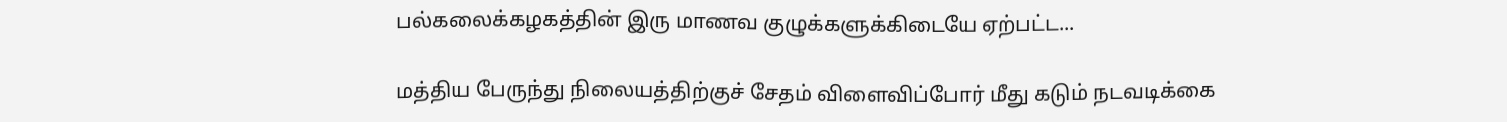பல்கலைக்கழகத்தின் இரு மாணவ குழுக்களுக்கிடையே ஏற்பட்ட...

மத்திய பேருந்து நிலையத்திற்குச் சேதம் விளைவிப்போர் மீது கடும் நடவடிக்கை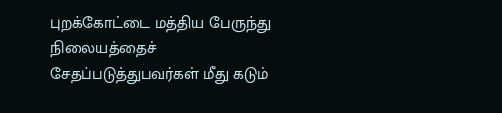புறக்கோட்டை மத்திய பேருந்து நிலையத்தைச் சேதப்படுத்துபவர்கள் மீது கடும்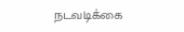நடவடிக்கை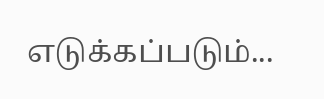எடுக்கப்படும்...